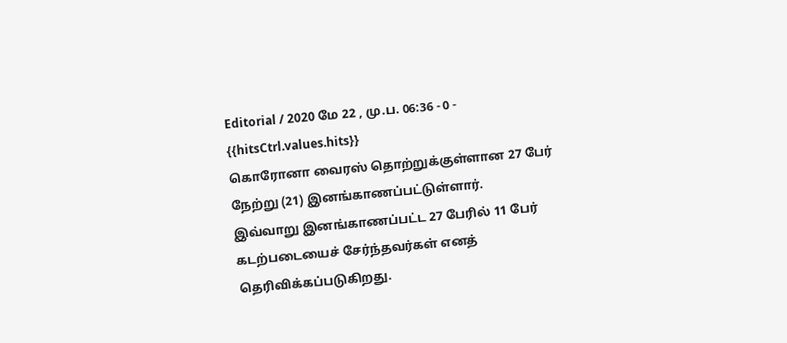Editorial / 2020 மே 22 , மு.ப. 06:36 - 0 - {{hitsCtrl.values.hits}}
கொரோனா வைரஸ் தொற்றுக்குள்ளான 27 பேர் நேற்று (21) இனங்காணப்பட்டுள்ளார்.
இவ்வாறு இனங்காணப்பட்ட 27 பேரில் 11 பேர் கடற்படையைச் சேர்ந்தவர்கள் எனத் தெரிவிக்கப்படுகிறது.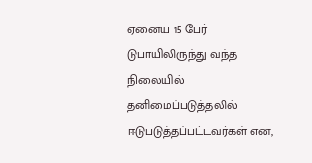ஏனைய 15 பேர் டுபாயிலிருந்து வந்த நிலையில் தனிமைப்படுத்தலில் ஈடுபடுத்தப்பட்டவர்கள் என,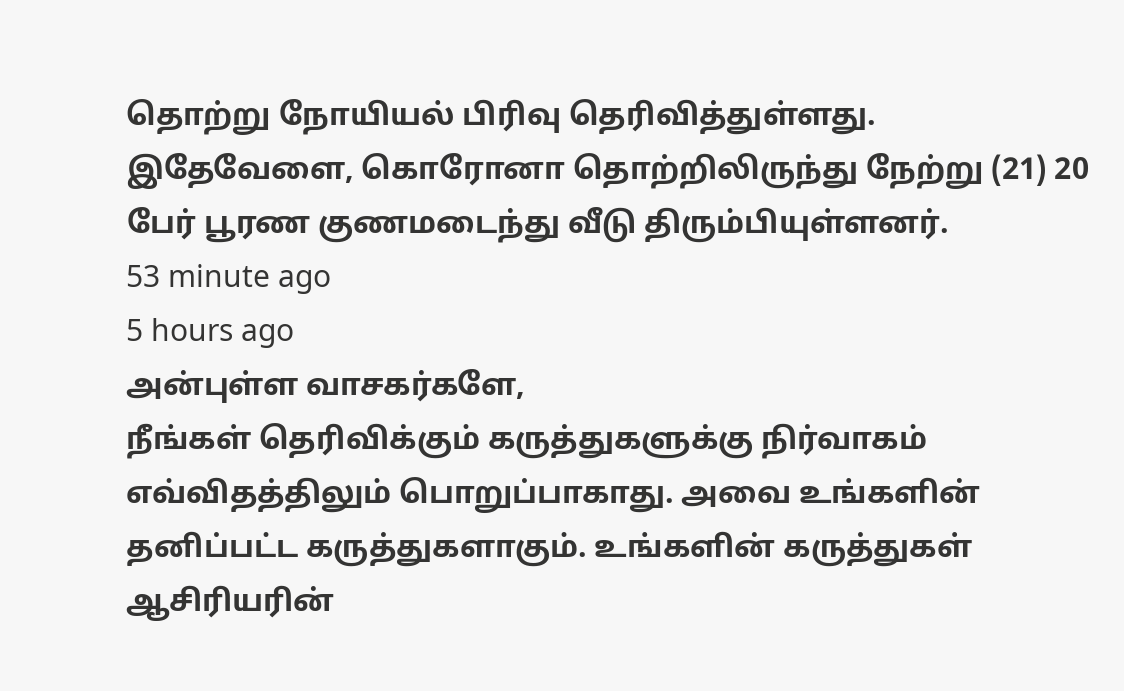தொற்று நோயியல் பிரிவு தெரிவித்துள்ளது.
இதேவேளை, கொரோனா தொற்றிலிருந்து நேற்று (21) 20 பேர் பூரண குணமடைந்து வீடு திரும்பியுள்ளனர்.
53 minute ago
5 hours ago
அன்புள்ள வாசகர்களே,
நீங்கள் தெரிவிக்கும் கருத்துகளுக்கு நிர்வாகம் எவ்விதத்திலும் பொறுப்பாகாது. அவை உங்களின் தனிப்பட்ட கருத்துகளாகும். உங்களின் கருத்துகள் ஆசிரியரின்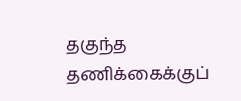தகுந்த தணிக்கைக்குப்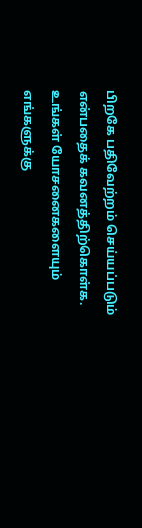பிறகே பதிவேற்றம் செய்யப்படும் என்பதைக் கவனத்திற்கொள்க. உங்கள் யோசனைகளையும் எங்களுக்கு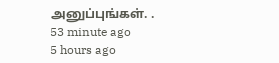அனுப்புங்கள். .
53 minute ago
5 hours ago